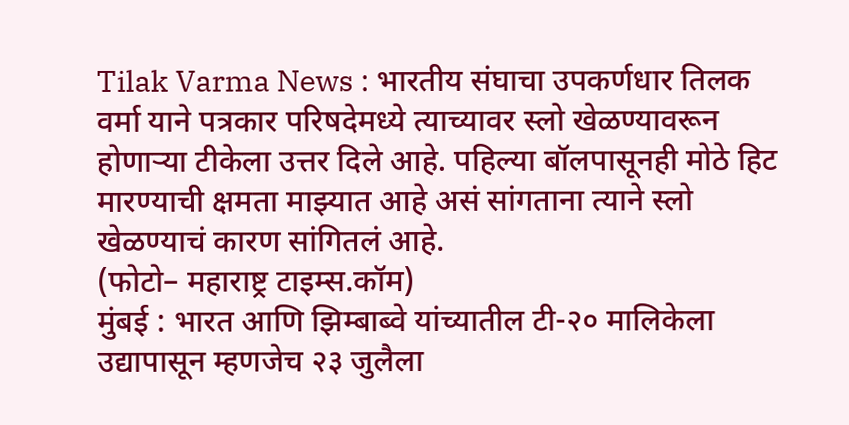Tilak Varma News : भारतीय संघाचा उपकर्णधार तिलक वर्मा याने पत्रकार परिषदेमध्ये त्याच्यावर स्लो खेळण्यावरून होणाऱ्या टीकेला उत्तर दिले आहे. पहिल्या बॉलपासूनही मोठे हिट मारण्याची क्षमता माझ्यात आहे असं सांगताना त्याने स्लो खेळण्याचं कारण सांगितलं आहे.
(फोटो– महाराष्ट्र टाइम्स.कॉम)
मुंबई : भारत आणि झिम्बाब्वे यांच्यातील टी-२० मालिकेला उद्यापासून म्हणजेच २३ जुलैला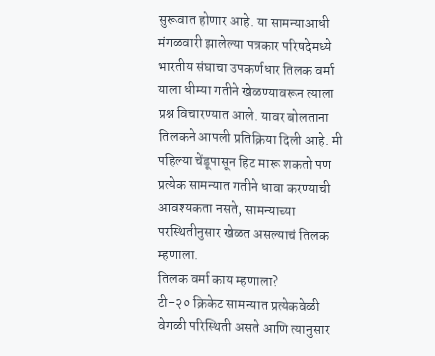सुरूवात होणार आहे. या सामन्याआधी मंगळवारी झालेल्या पत्रकार परिषदेमध्ये भारतीय संघाचा उपकर्णधार तिलक वर्मा याला धीम्या गतीने खेळण्यावरून त्याला प्रश्न विचारण्यात आले. यावर बोलताना तिलकने आपली प्रतिक्रिया दिली आहे. मी पहिल्या चेंडूपासून हिट मारू शकतो पण प्रत्येक सामन्यात गतीने धावा करण्याची आवश्यकता नसते, सामन्याच्या परस्थितीनुसार खेळत असल्याचं तिलक म्हणाला.
तिलक वर्मा काय म्हणाला?
टी-२० क्रिकेट सामन्यात प्रत्येकवेळी वेगळी परिस्थिती असते आणि त्यानुसार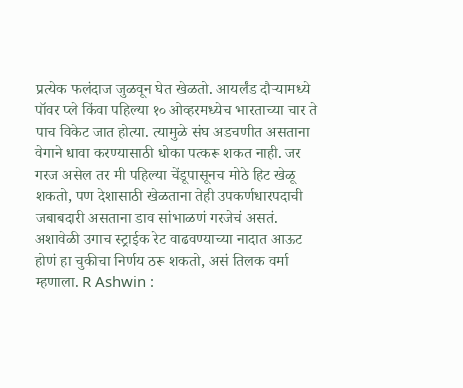प्रत्येक फलंदाज जुळवून घेत खेळतो. आयर्लंड दौऱ्यामध्ये पॉवर प्ले किंवा पहिल्या १० ओव्हरमध्येच भारताच्या चार ते पाच विकेट जात होत्या. त्यामुळे संघ अडचणीत असताना वेगाने धावा करण्यासाठी धोका पत्करू शकत नाही. जर गरज असेल तर मी पहिल्या चेंडूपासूनच मोठे हिट खेळू शकतो, पण देशासाठी खेळताना तेही उपकर्णधारपदाची जबाबदारी असताना डाव सांभाळणं गरजेचं असतं. अशावेळी उगाच स्ट्राईक रेट वाढवण्याच्या नादात आऊट होणं हा चुकीचा निर्णय ठरू शकतो, असं तिलक वर्मा म्हणाला. R Ashwin :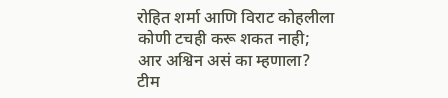रोहित शर्मा आणि विराट कोहलीला कोणी टचही करू शकत नाही; आर अश्विन असं का म्हणाला? टीम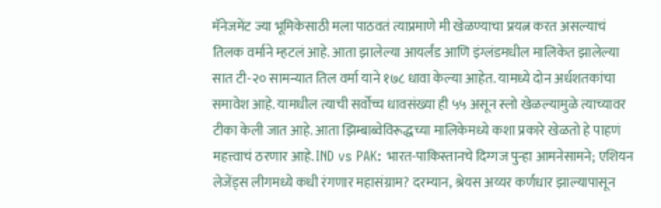मॅनेजमेंट ज्या भूमिकेसाठी मला पाठवतं त्याप्रमाणे मी खेळण्याचा प्रयत्न करत असल्याचं तिलक वर्माने म्हटलं आहे. आता झालेल्या आयर्लंड आणि इंग्लंडमधील मालिकेत झालेल्या सात टी-२० सामन्यात तिल वर्मा याने १७८ धावा केल्या आहेत. यामध्ये दोन अर्धशतकांचा समावेश आहे. यामधील त्याची सर्वोच्च धावसंख्या ही ५५ असून स्लो खेळल्यामुळे त्याच्यावर टीका केली जात आहे. आता झिम्बाब्वेविरूद्धच्या मालिकेमध्ये कशा प्रकारे खेळतो हे पाहणं महत्त्वाचं ठरणार आहे. IND vs PAK: भारत-पाकिस्तानचे दिग्गज पुन्हा आमनेसामने; एशियन लेजेंड्स लीगमध्ये कधी रंगणार महासंग्राम? दरम्यान, श्रेयस अय्यर कर्णधार झाल्यापासून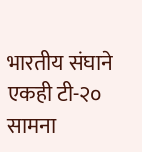भारतीय संघाने एकही टी-२० सामना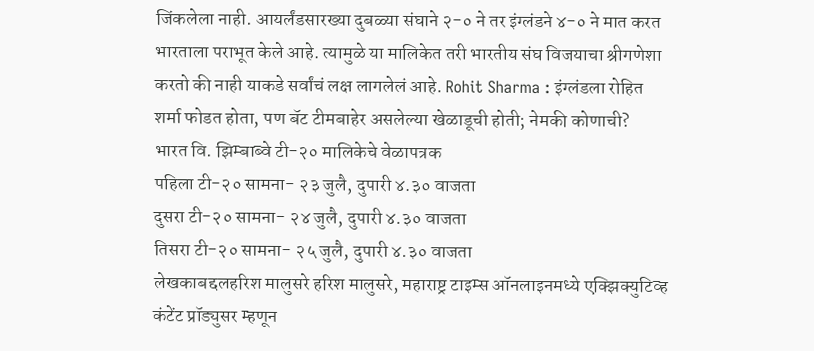जिंकलेला नाही. आयर्लंडसारख्या दुबळ्या संघाने २-० ने तर इंग्लंडने ४-० ने मात करत भारताला पराभूत केले आहे. त्यामुळे या मालिकेत तरी भारतीय संघ विजयाचा श्रीगणेशा करतो की नाही याकडे सर्वांचं लक्ष लागलेलं आहे. Rohit Sharma : इंग्लंडला रोहित शर्मा फोडत होता, पण बॅट टीमबाहेर असलेल्या खेळाडूची होती; नेमकी कोणाची?
भारत वि. झिम्बाब्वे टी-२० मालिकेचे वेळापत्रक
पहिला टी-२० सामना- २३ जुलै, दुपारी ४.३० वाजता
दुसरा टी-२० सामना- २४ जुलै, दुपारी ४.३० वाजता
तिसरा टी-२० सामना- २५ जुलै, दुपारी ४.३० वाजता
लेखकाबद्दलहरिश मालुसरे हरिश मालुसरे, महाराष्ट्र टाइम्स ऑनलाइनमध्ये एक्झिक्युटिव्ह कंटेंट प्रॉड्युसर म्हणून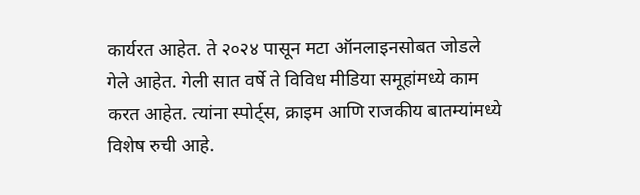कार्यरत आहेत. ते २०२४ पासून मटा ऑनलाइनसोबत जोडले गेले आहेत. गेली सात वर्षे ते विविध मीडिया समूहांमध्ये काम करत आहेत. त्यांना स्पोर्ट्स, क्राइम आणि राजकीय बातम्यांमध्ये विशेष रुची आहे.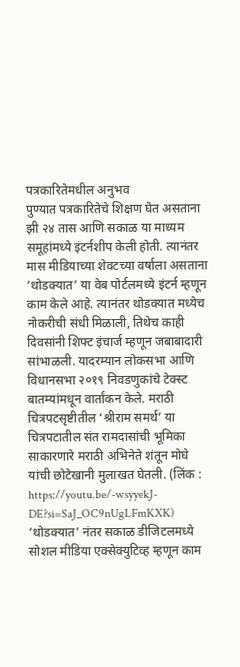पत्रकारितेमधील अनुभव
पुण्यात पत्रकारितेचे शिक्षण घेत असताना झी २४ तास आणि सकाळ या माध्यम समूहांमध्ये इंटर्नशीप केली होती. त्यानंतर मास मीडियाच्या शेवटच्या वर्षाला असताना ‘थोडक्यात’ या वेब पोर्टलमध्ये इंटर्न म्हणून काम केले आहे. त्यानंतर थोडक्यात मध्येच नोकरीची संधी मिळाली, तिथेच काही दिवसांनी शिफ्ट इंचार्ज म्हणून जबाबादारी सांभाळली. यादरम्यान लोकसभा आणि विधानसभा २०१९ निवडणुकांचे टेक्स्ट बातम्यांमधून वार्तांकन केले. मराठी चित्रपटसृष्टीतील ‘श्रीराम समर्थ’ या चित्रपटातील संत रामदासांची भूमिका साकारणारे मराठी अभिनेते शंतून मोघे यांची छोटेखानी मुलाखत घेतली. (लिंक : https://youtu.be/-wsyyekJ-DE?si=SaJ_OC9nUgLFmKXK)
‘थोडक्यात’ नंतर सकाळ डीजिटलमध्ये सोशल मीडिया एक्सेक्युटिव्ह म्हणून काम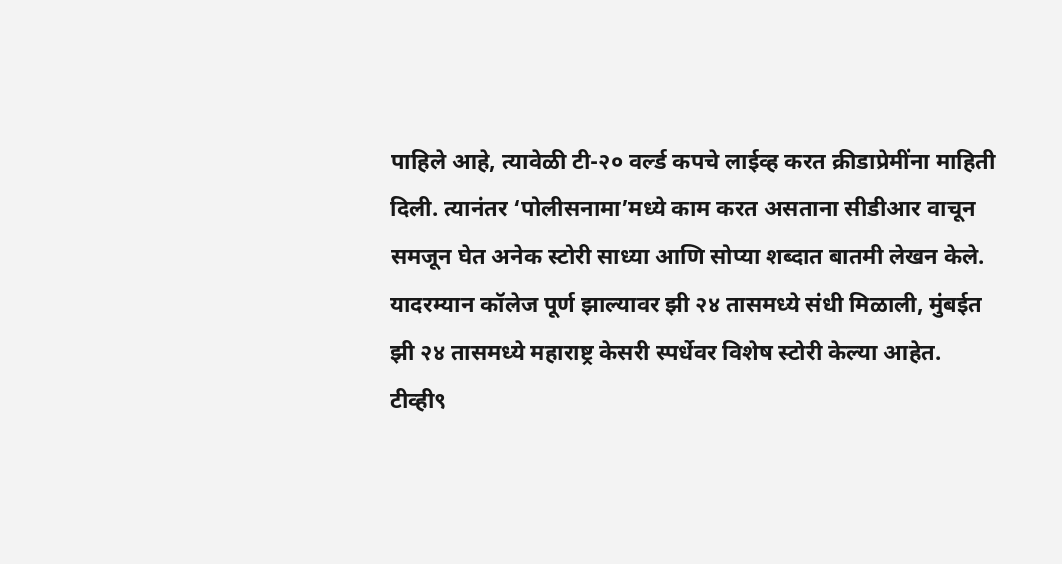पाहिले आहे, त्यावेळी टी-२० वर्ल्ड कपचे लाईव्ह करत क्रीडाप्रेमींना माहिती दिली. त्यानंतर ‘पोलीसनामा’मध्ये काम करत असताना सीडीआर वाचून समजून घेत अनेक स्टोरी साध्या आणि सोप्या शब्दात बातमी लेखन केले. यादरम्यान कॉलेज पूर्ण झाल्यावर झी २४ तासमध्ये संधी मिळाली, मुंबईत झी २४ तासमध्ये महाराष्ट्र केसरी स्पर्धेवर विशेष स्टोरी केल्या आहेत. टीव्ही९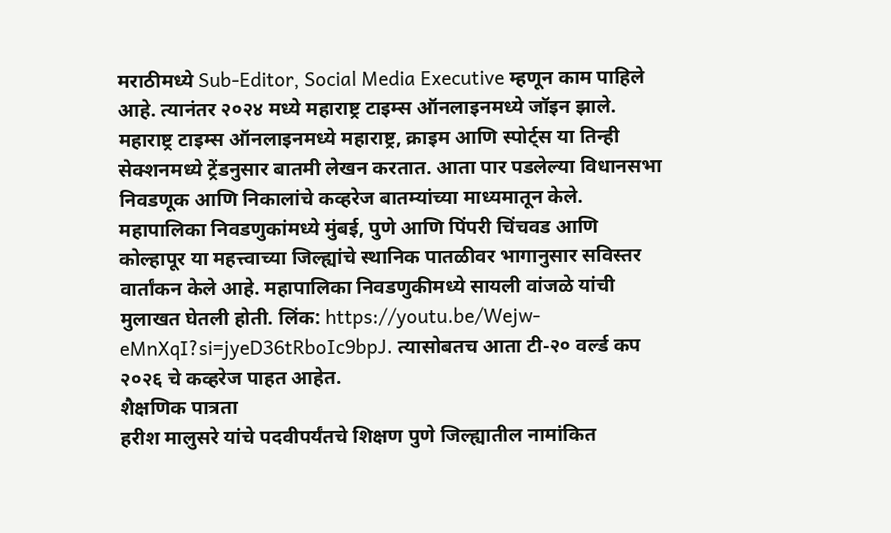मराठीमध्ये Sub-Editor, Social Media Executive म्हणून काम पाहिले आहे. त्यानंतर २०२४ मध्ये महाराष्ट्र टाइम्स ऑनलाइनमध्ये जॉइन झाले.
महाराष्ट्र टाइम्स ऑनलाइनमध्ये महाराष्ट्र, क्राइम आणि स्पोर्ट्स या तिन्ही सेक्शनमध्ये ट्रेंडनुसार बातमी लेखन करतात. आता पार पडलेल्या विधानसभा निवडणूक आणि निकालांचे कव्हरेज बातम्यांच्या माध्यमातून केले. महापालिका निवडणुकांमध्ये मुंबई, पुणे आणि पिंपरी चिंचवड आणि कोल्हापूर या महत्त्वाच्या जिल्ह्यांचे स्थानिक पातळीवर भागानुसार सविस्तर वार्तांकन केले आहे. महापालिका निवडणुकीमध्ये सायली वांजळे यांची मुलाखत घेतली होती. लिंक: https://youtu.be/Wejw-eMnXqI?si=jyeD36tRboIc9bpJ. त्यासोबतच आता टी-२० वर्ल्ड कप २०२६ चे कव्हरेज पाहत आहेत.
शैक्षणिक पात्रता
हरीश मालुसरे यांचे पदवीपर्यंतचे शिक्षण पुणे जिल्ह्यातील नामांकित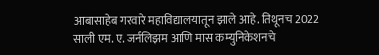आबासाहेब गरवारे महाविद्यालयातून झाले आहे. तिथूनच 2022 साली एम. ए. जर्नलिझम आणि मास कम्युनिकेशनचे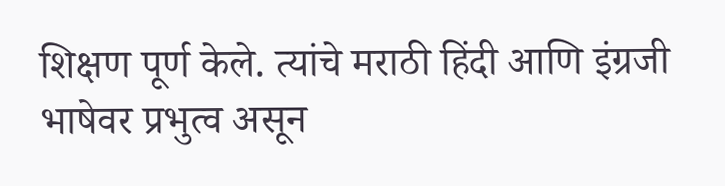शिक्षण पूर्ण केले. त्यांचे मराठी हिंदी आणि इंग्रजी भाषेवर प्रभुत्व असून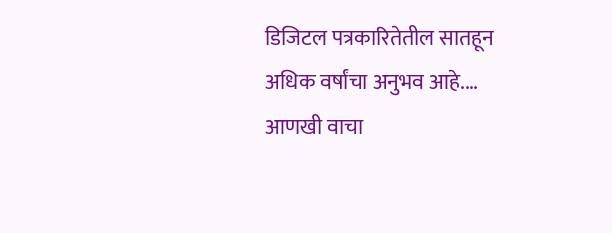डिजिटल पत्रकारितेतील सातहून अधिक वर्षांचा अनुभव आहे.… आणखी वाचा